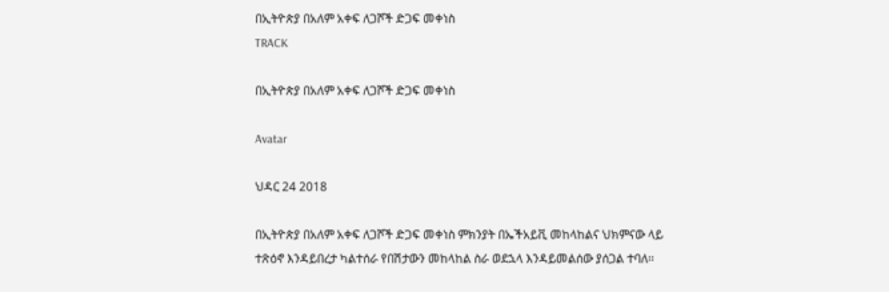በኢትዮጵያ በአለም አቀፍ ለጋሾች ድጋፍ መቀነስ
TRACK

በኢትዮጵያ በአለም አቀፍ ለጋሾች ድጋፍ መቀነስ

Avatar

ህዳር 24 2018

በኢትዮጵያ በአለም አቀፍ ለጋሾች ድጋፍ መቀነስ ምክንያት በኤችአይቪ መከላከልና ህክምናው ላይ ተጽዕኖ እንዳይበረታ ካልተሰራ የበሽታውን መከላከል ስራ ወደኋላ እንዳይመልሰው ያሰጋል ተባለ፡፡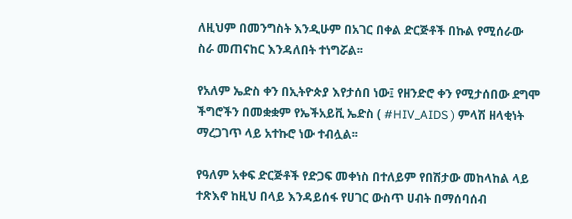ለዚህም በመንግስት እንዲሁም በአገር በቀል ድርጅቶች በኩል የሚሰራው ስራ መጠናከር እንዳለበት ተነግሯል፡፡

የአለም ኤድስ ቀን በኢትዮጵያ እየታሰበ ነው፤ የዘንድሮ ቀን የሚታሰበው ደግሞ ችግሮችን በመቋቋም የኤችአይቪ ኤድስ ( #HIV_AIDS ) ምላሽ ዘላቂነት ማረጋገጥ ላይ አተኩሮ ነው ተብሏል፡፡

የዓለም አቀፍ ድርጅቶች የድጋፍ መቀነስ በተለይም የበሽታው መከላከል ላይ ተጽእኖ ከዚህ በላይ እንዳይሰፋ የሀገር ውስጥ ሀብት በማሰባሰብ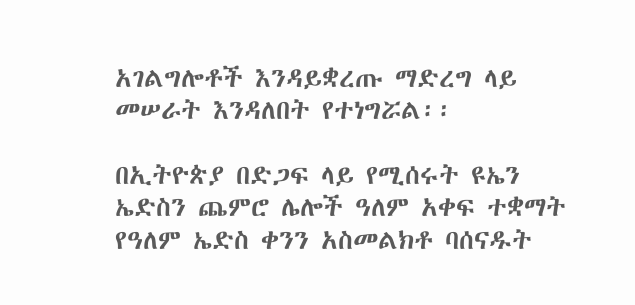አገልግሎቶች እንዳይቋረጡ ማድረግ ላይ መሠራት እንዳለበት የተነግሯል፡፡

በኢትዮጵያ በድጋፍ ላይ የሚሰሩት ዩኤን ኤድስን ጨምሮ ሌሎች ዓለም አቀፍ ተቋማት የዓለም ኤድስ ቀንን አስመልክቶ ባሰናዱት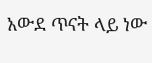አውደ ጥናት ላይ ነው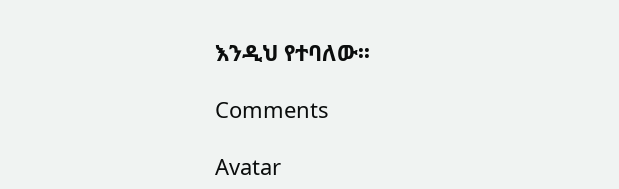እንዲህ የተባለው፡፡

Comments

Avatar